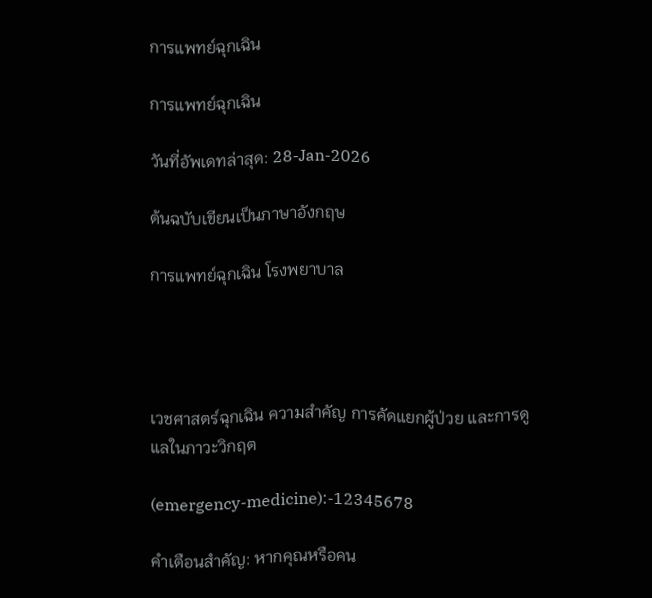การแพทย์ฉุกเฉิน

การแพทย์ฉุกเฉิน

วันที่อัพเดทล่าสุด: 28-Jan-2026

ต้นฉบับเขียนเป็นภาษาอังกฤษ

การแพทย์ฉุกเฉิน โรงพยาบาล




เวชศาสตร์ฉุกเฉิน ความสำคัญ การคัดแยกผู้ป่วย และการดูแลในภาวะวิกฤต

(emergency-medicine):-12345678

คำเตือนสำคัญ: หากคุณหรือคน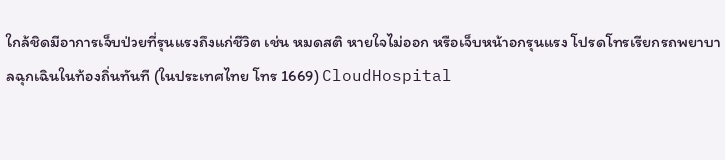ใกล้ชิดมีอาการเจ็บป่วยที่รุนแรงถึงแก่ชีวิต เช่น หมดสติ หายใจไม่ออก หรือเจ็บหน้าอกรุนแรง โปรดโทรเรียกรถพยาบาลฉุกเฉินในท้องถิ่นทันที (ในประเทศไทย โทร 1669) CloudHospital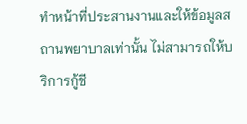ทำหน้าที่ประสานงานและให้ข้อมูลสถานพยาบาลเท่านั้น ไม่สามารถให้บริการกู้ชี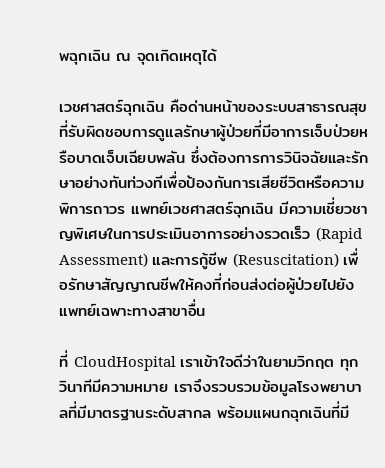พฉุกเฉิน ณ จุดเกิดเหตุได้

เวชศาสตร์ฉุกเฉิน คือด่านหน้าของระบบสาธารณสุขที่รับผิดชอบการดูแลรักษาผู้ป่วยที่มีอาการเจ็บป่วยหรือบาดเจ็บเฉียบพลัน ซึ่งต้องการการวินิจฉัยและรักษาอย่างทันท่วงทีเพื่อป้องกันการเสียชีวิตหรือความพิการถาวร แพทย์เวชศาสตร์ฉุกเฉิน มีความเชี่ยวชาญพิเศษในการประเมินอาการอย่างรวดเร็ว (Rapid Assessment) และการกู้ชีพ (Resuscitation) เพื่อรักษาสัญญาณชีพให้คงที่ก่อนส่งต่อผู้ป่วยไปยังแพทย์เฉพาะทางสาขาอื่น

ที่ CloudHospital เราเข้าใจดีว่าในยามวิกฤต ทุกวินาทีมีความหมาย เราจึงรวบรวมข้อมูลโรงพยาบาลที่มีมาตรฐานระดับสากล พร้อมแผนกฉุกเฉินที่มี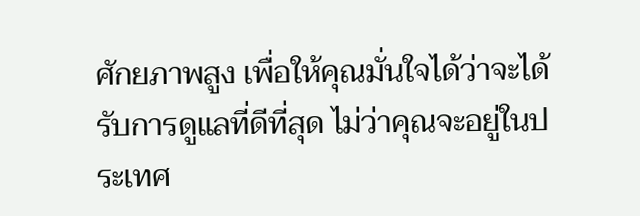ศักยภาพสูง เพื่อให้คุณมั่นใจได้ว่าจะได้รับการดูแลที่ดีที่สุด ไม่ว่าคุณจะอยู่ในประเทศ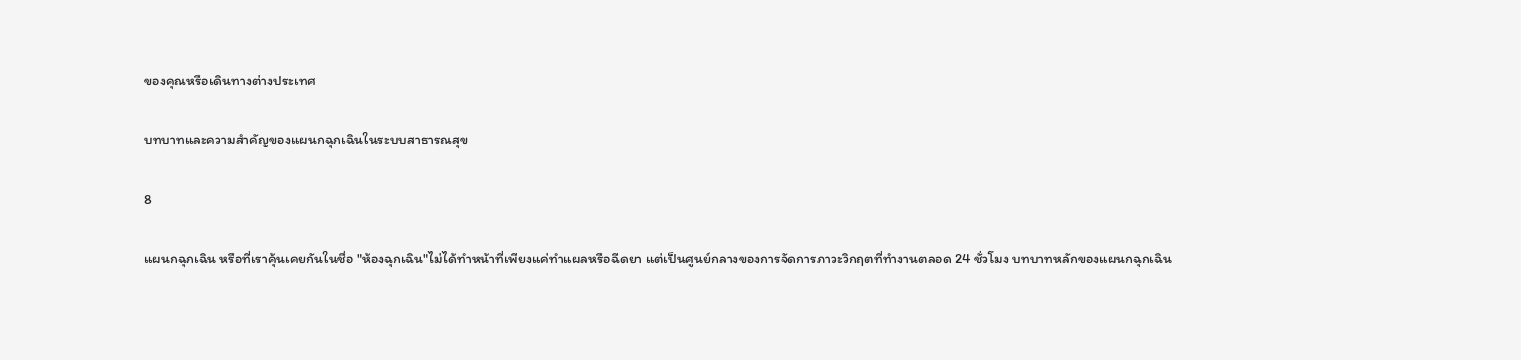ของคุณหรือเดินทางต่างประเทศ

บทบาทและความสำคัญของแผนกฉุกเฉินในระบบสาธารณสุข

8

แผนกฉุกเฉิน หรือที่เราคุ้นเคยกันในชื่อ "ห้องฉุกเฉิน"ไม่ได้ทำหน้าที่เพียงแค่ทำแผลหรือฉีดยา แต่เป็นศูนย์กลางของการจัดการภาวะวิกฤตที่ทำงานตลอด 24 ชั่วโมง บทบาทหลักของแผนกฉุกเฉิน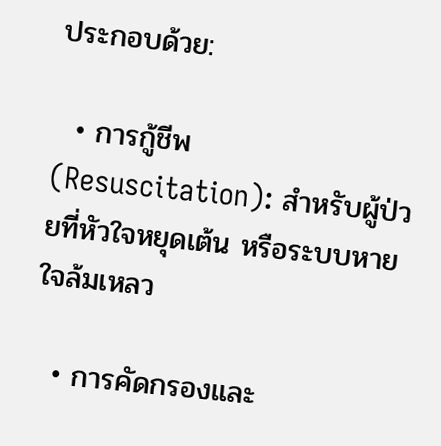ประกอบด้วย:

  • การกู้ชีพ (Resuscitation): สำหรับผู้ป่วยที่หัวใจหยุดเต้น หรือระบบหายใจล้มเหลว

  • การคัดกรองและ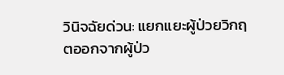วินิจฉัยด่วน: แยกแยะผู้ป่วยวิกฤตออกจากผู้ป่ว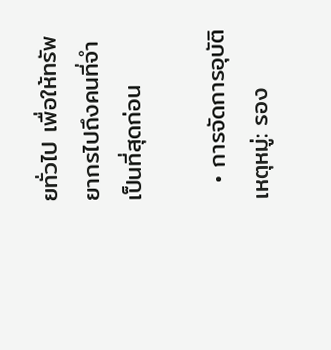ยทั่วไป เพื่อให้ทรัพยากรไปถึงคนที่จำเป็นที่สุดก่อน

  • การจัดการอุบัติเหตุหมู่: รอง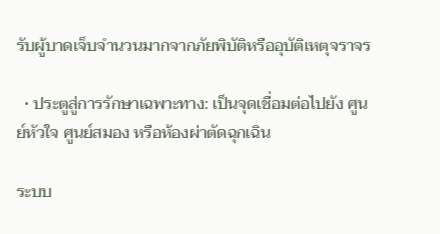รับผู้บาดเจ็บจำนวนมากจากภัยพิบัติหรืออุบัติเหตุจราจร

  • ประตูสู่การรักษาเฉพาะทาง: เป็นจุดเชื่อมต่อไปยัง ศูนย์หัวใจ ศูนย์สมอง หรือห้องผ่าตัดฉุกเฉิน

ระบบ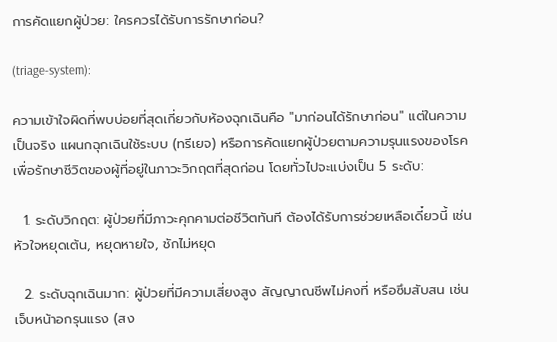การคัดแยกผู้ป่วย: ใครควรได้รับการรักษาก่อน?

(triage-system):

ความเข้าใจผิดที่พบบ่อยที่สุดเกี่ยวกับห้องฉุกเฉินคือ "มาก่อนได้รักษาก่อน" แต่ในความเป็นจริง แผนกฉุกเฉินใช้ระบบ (ทรีเยจ) หรือการคัดแยกผู้ป่วยตามความรุนแรงของโรค เพื่อรักษาชีวิตของผู้ที่อยู่ในภาวะวิกฤตที่สุดก่อน โดยทั่วไปจะแบ่งเป็น 5 ระดับ:

  1. ระดับวิกฤต: ผู้ป่วยที่มีภาวะคุกคามต่อชีวิตทันที ต้องได้รับการช่วยเหลือเดี๋ยวนี้ เช่น หัวใจหยุดเต้น, หยุดหายใจ, ชักไม่หยุด

  2. ระดับฉุกเฉินมาก: ผู้ป่วยที่มีความเสี่ยงสูง สัญญาณชีพไม่คงที่ หรือซึมสับสน เช่น เจ็บหน้าอกรุนแรง (สง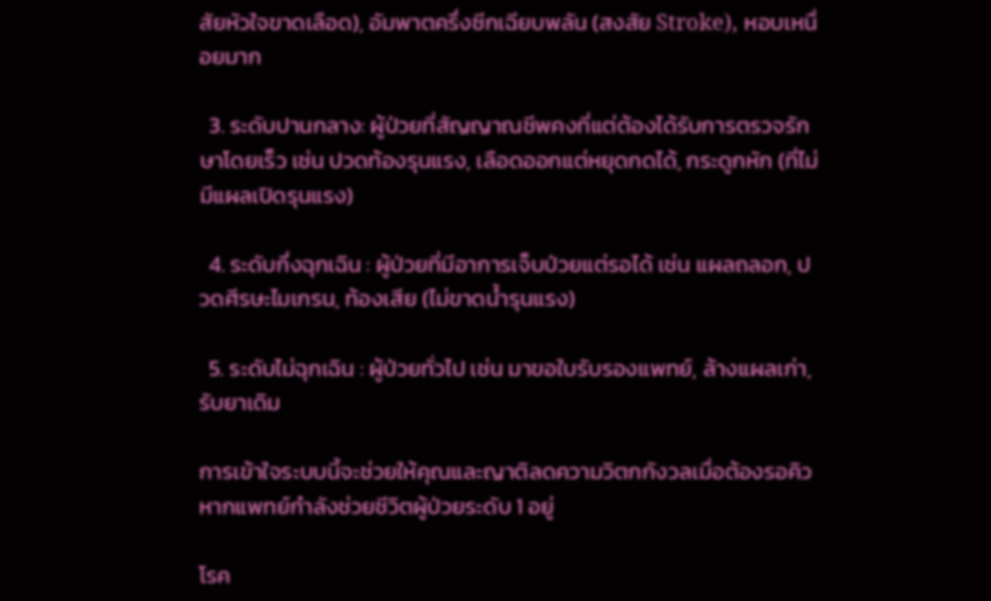สัยหัวใจขาดเลือด), อัมพาตครึ่งซีกเฉียบพลัน (สงสัย Stroke), หอบเหนื่อยมาก

  3. ระดับปานกลาง: ผู้ป่วยที่สัญญาณชีพคงที่แต่ต้องได้รับการตรวจรักษาโดยเร็ว เช่น ปวดท้องรุนแรง, เลือดออกแต่หยุดกดได้, กระดูกหัก (ที่ไม่มีแผลเปิดรุนแรง)

  4. ระดับกึ่งฉุกเฉิน : ผู้ป่วยที่มีอาการเจ็บป่วยแต่รอได้ เช่น แผลถลอก, ปวดศีรษะไมเกรน, ท้องเสีย (ไม่ขาดน้ำรุนแรง)

  5. ระดับไม่ฉุกเฉิน : ผู้ป่วยทั่วไป เช่น มาขอใบรับรองแพทย์, ล้างแผลเก่า, รับยาเดิม

การเข้าใจระบบนี้จะช่วยให้คุณและญาติลดความวิตกกังวลเมื่อต้องรอคิว หากแพทย์กำลังช่วยชีวิตผู้ป่วยระดับ 1 อยู่

โรค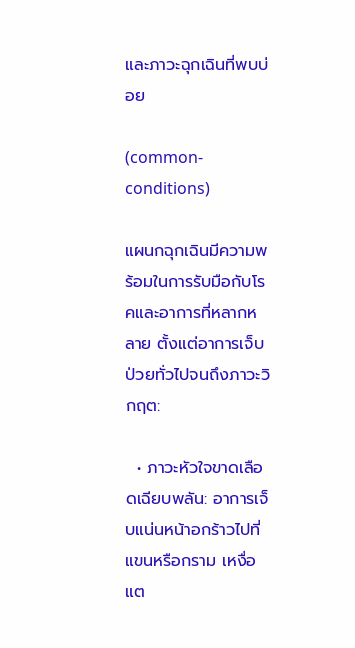และภาวะฉุกเฉินที่พบบ่อย

(common-conditions)

แผนกฉุกเฉินมีความพร้อมในการรับมือกับโรคและอาการที่หลากหลาย ตั้งแต่อาการเจ็บป่วยทั่วไปจนถึงภาวะวิกฤต:

  • ภาวะหัวใจขาดเลือดเฉียบพลัน: อาการเจ็บแน่นหน้าอกร้าวไปที่แขนหรือกราม เหงื่อแต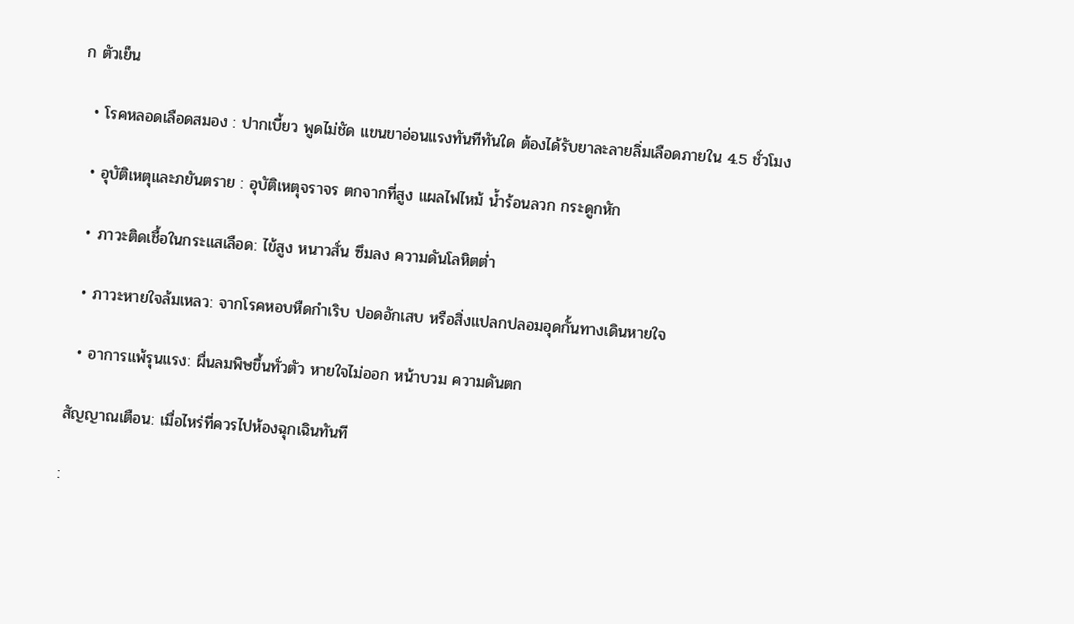ก ตัวเย็น

  • โรคหลอดเลือดสมอง : ปากเบี้ยว พูดไม่ชัด แขนขาอ่อนแรงทันทีทันใด ต้องได้รับยาละลายลิ่มเลือดภายใน 4.5 ชั่วโมง

  • อุบัติเหตุและภยันตราย : อุบัติเหตุจราจร ตกจากที่สูง แผลไฟไหม้ น้ำร้อนลวก กระดูกหัก

  • ภาวะติดเชื้อในกระแสเลือด: ไข้สูง หนาวสั่น ซึมลง ความดันโลหิตต่ำ

  • ภาวะหายใจล้มเหลว: จากโรคหอบหืดกำเริบ ปอดอักเสบ หรือสิ่งแปลกปลอมอุดกั้นทางเดินหายใจ

  • อาการแพ้รุนแรง: ผื่นลมพิษขึ้นทั่วตัว หายใจไม่ออก หน้าบวม ความดันตก

สัญญาณเตือน: เมื่อไหร่ที่ควรไปห้องฉุกเฉินทันที

: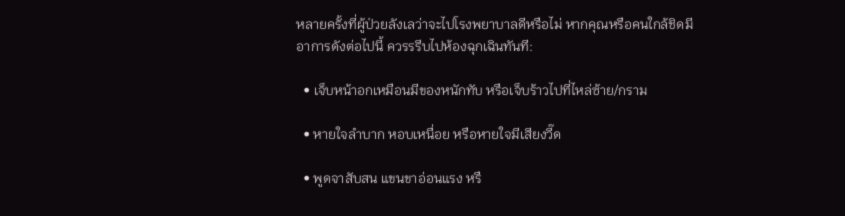หลายครั้งที่ผู้ป่วยลังเลว่าจะไปโรงพยาบาลดีหรือไม่ หากคุณหรือคนใกล้ชิดมีอาการดังต่อไปนี้ ควรรรีบไปห้องฉุกเฉินทันที:

  • เจ็บหน้าอกเหมือนมีของหนักทับ หรือเจ็บร้าวไปที่ไหล่ซ้าย/กราม

  • หายใจลำบาก หอบเหนื่อย หรือหายใจมีเสียงวี๊ด

  • พูดจาสับสน แขนขาอ่อนแรง หรื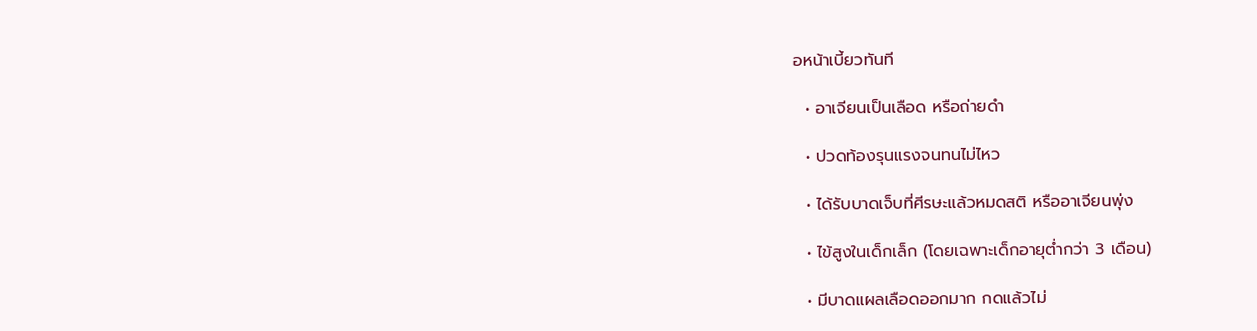อหน้าเบี้ยวทันที

  • อาเจียนเป็นเลือด หรือถ่ายดำ

  • ปวดท้องรุนแรงจนทนไม่ไหว

  • ได้รับบาดเจ็บที่ศีรษะแล้วหมดสติ หรืออาเจียนพุ่ง

  • ไข้สูงในเด็กเล็ก (โดยเฉพาะเด็กอายุต่ำกว่า 3 เดือน)

  • มีบาดแผลเลือดออกมาก กดแล้วไม่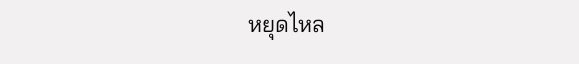หยุดไหล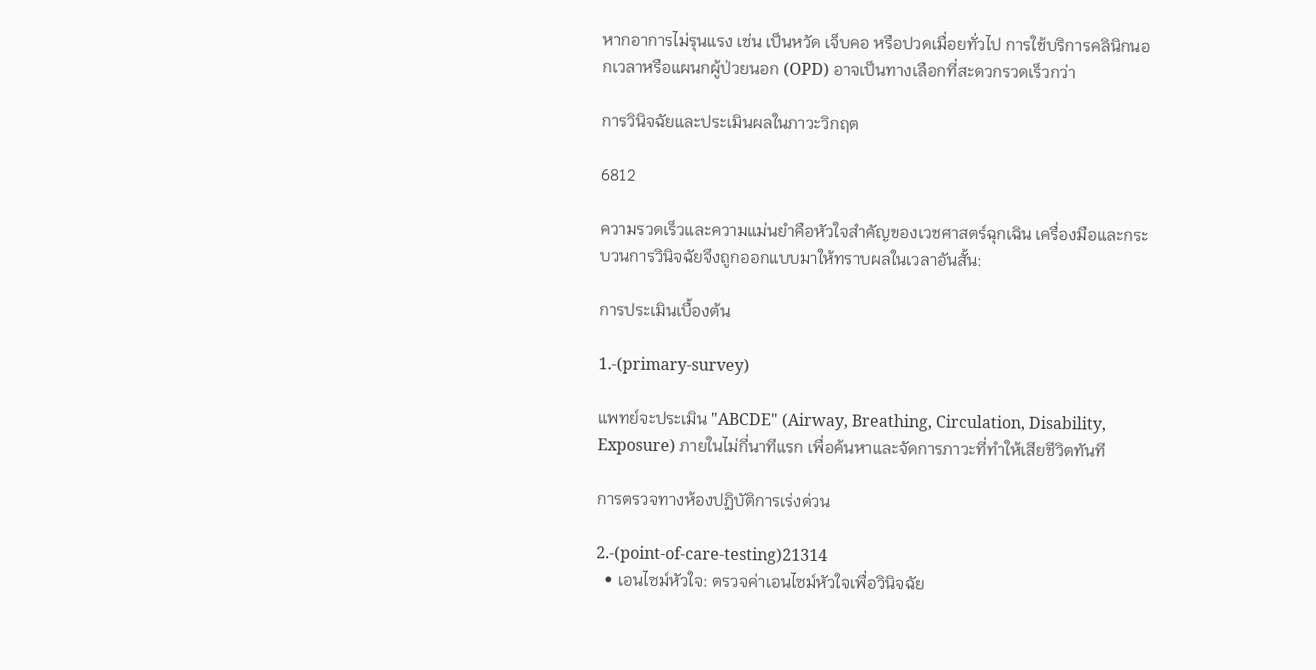หากอาการไม่รุนแรง เช่น เป็นหวัด เจ็บคอ หรือปวดเมื่อยทั่วไป การใช้บริการคลินิกนอกเวลาหรือแผนกผู้ป่วยนอก (OPD) อาจเป็นทางเลือกที่สะดวกรวดเร็วกว่า

การวินิจฉัยและประเมินผลในภาวะวิกฤต

6812

ความรวดเร็วและความแม่นยำคือหัวใจสำคัญของเวชศาสตร์ฉุกเฉิน เครื่องมือและกระบวนการวินิจฉัยจึงถูกออกแบบมาให้ทราบผลในเวลาอันสั้น:

การประเมินเบื้องต้น

1.-(primary-survey)

แพทย์จะประเมิน "ABCDE" (Airway, Breathing, Circulation, Disability, Exposure) ภายในไม่กี่นาทีแรก เพื่อค้นหาและจัดการภาวะที่ทำให้เสียชีวิตทันที

การตรวจทางห้องปฏิบัติการเร่งด่วน

2.-(point-of-care-testing)21314
  • เอนไซม์หัวใจ: ตรวจค่าเอนไซม์หัวใจเพื่อวินิจฉัย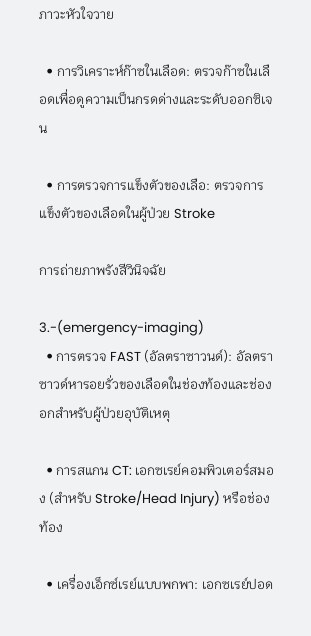ภาวะหัวใจวาย

  • การวิเคราะห์ก๊าซในเลือด: ตรวจก๊าซในเลือดเพื่อดูความเป็นกรดด่างและระดับออกซิเจน

  • การตรวจการแข็งตัวของเลือ: ตรวจการแข็งตัวของเลือดในผู้ป่วย Stroke

การถ่ายภาพรังสีวินิจฉัย

3.-(emergency-imaging)
  • การตรวจ FAST (อัลตราซาวนด์): อัลตราซาวด์หารอยรั่วของเลือดในช่องท้องและช่องอกสำหรับผู้ป่วยอุบัติเหตุ

  • การสแกน CT: เอกซเรย์คอมพิวเตอร์สมอง (สำหรับ Stroke/Head Injury) หรือช่องท้อง

  • เครื่องเอ็กซ์เรย์แบบพกพา: เอกซเรย์ปอด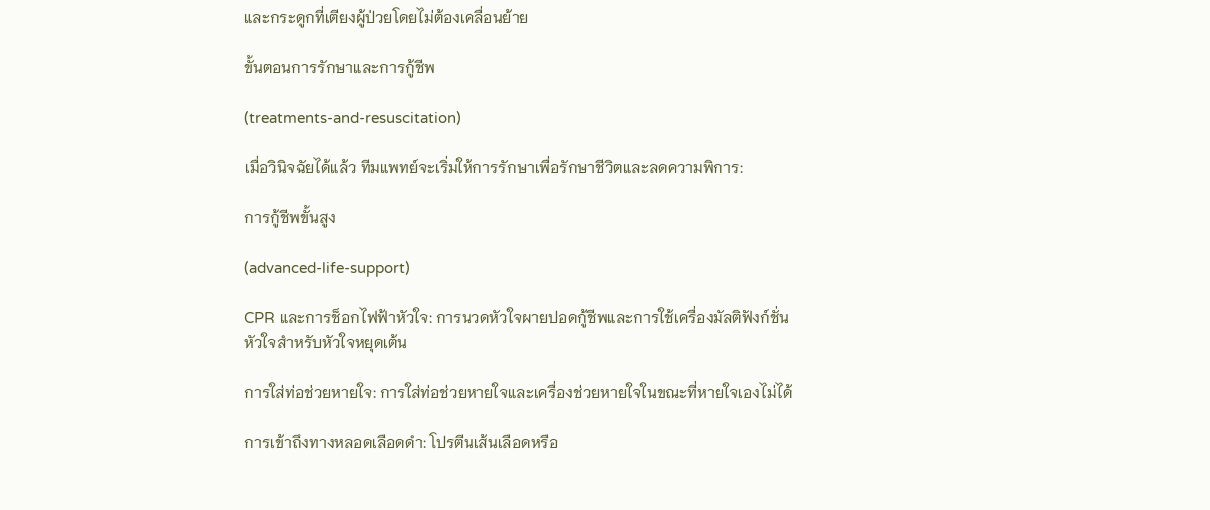และกระดูกที่เตียงผู้ป่วยโดยไม่ต้องเคลื่อนย้าย

ขั้นตอนการรักษาและการกู้ชีพ

(treatments-and-resuscitation)

เมื่อวินิจฉัยได้แล้ว ทีมแพทย์จะเริ่มให้การรักษาเพื่อรักษาชีวิตและลดความพิการ:

การกู้ชีพขั้นสูง

(advanced-life-support)

CPR และการช็อกไฟฟ้าหัวใจ: การนวดหัวใจผายปอดกู้ชีพและการใช้เครื่องมัลติฟังก์ชั่นหัวใจสำหรับหัวใจหยุดเต้น

การใส่ท่อช่วยหายใจ: การใส่ท่อช่วยหายใจและเครื่องช่วยหายใจในขณะที่หายใจเองไม่ได้

การเข้าถึงทางหลอดเลือดดำ: โปรตีนเส้นเลือดหรือ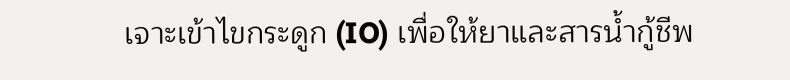เจาะเข้าไขกระดูก (IO) เพื่อให้ยาและสารน้ำกู้ชีพ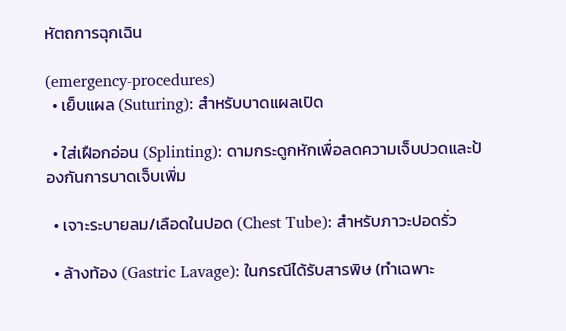หัตถการฉุกเฉิน

(emergency-procedures)
  • เย็บแผล (Suturing): สำหรับบาดแผลเปิด

  • ใส่เฝือกอ่อน (Splinting): ดามกระดูกหักเพื่อลดความเจ็บปวดและป้องกันการบาดเจ็บเพิ่ม

  • เจาะระบายลม/เลือดในปอด (Chest Tube): สำหรับภาวะปอดรั่ว

  • ล้างท้อง (Gastric Lavage): ในกรณีได้รับสารพิษ (ทำเฉพาะ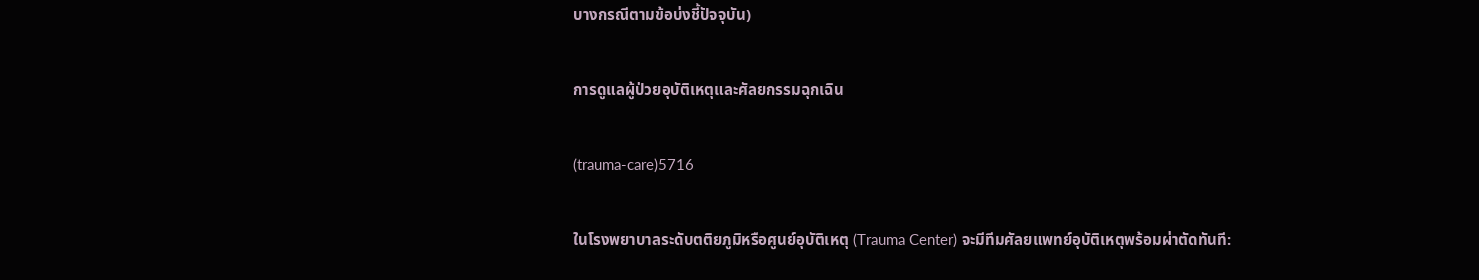บางกรณีตามข้อบ่งชี้ปัจจุบัน)

การดูแลผู้ป่วยอุบัติเหตุและศัลยกรรมฉุกเฉิน

(trauma-care)5716

ในโรงพยาบาลระดับตติยภูมิหรือศูนย์อุบัติเหตุ (Trauma Center) จะมีทีมศัลยแพทย์อุบัติเหตุพร้อมผ่าตัดทันที: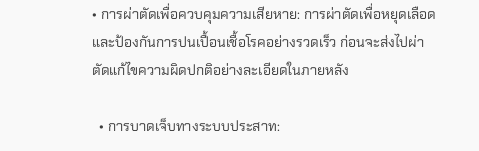• การผ่าตัดเพื่อควบคุมความเสียหาย: การผ่าตัดเพื่อหยุดเลือดและป้องกันการปนเปื้อนเชื้อโรคอย่างรวดเร็ว ก่อนจะส่งไปผ่าตัดแก้ไขความผิดปกติอย่างละเอียดในภายหลัง

  • การบาดเจ็บทางระบบประสาท: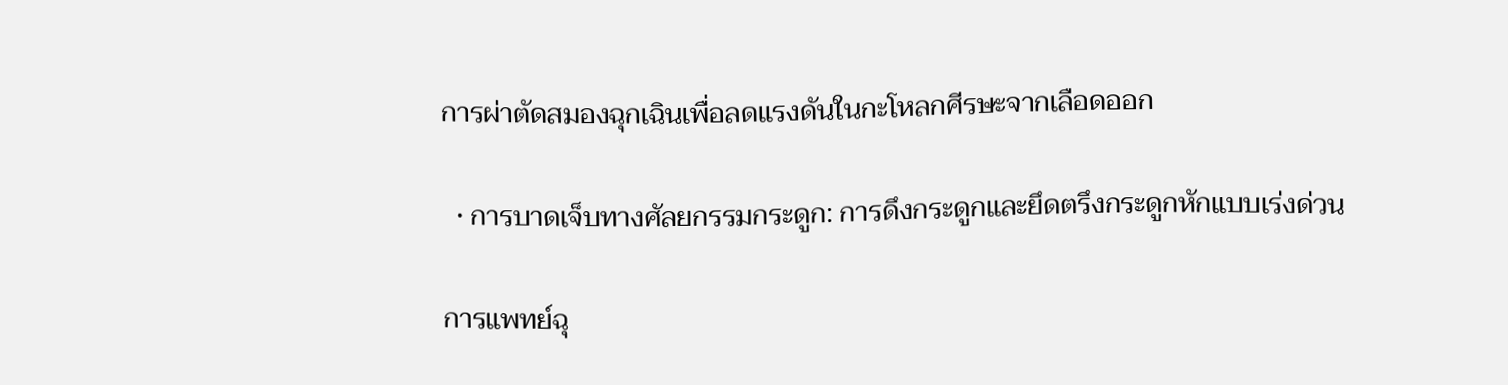การผ่าตัดสมองฉุกเฉินเพื่อลดแรงดันในกะโหลกศีรษะจากเลือดออก

  • การบาดเจ็บทางศัลยกรรมกระดูก: การดึงกระดูกและยึดตรึงกระดูกหักแบบเร่งด่วน

การแพทย์ฉุ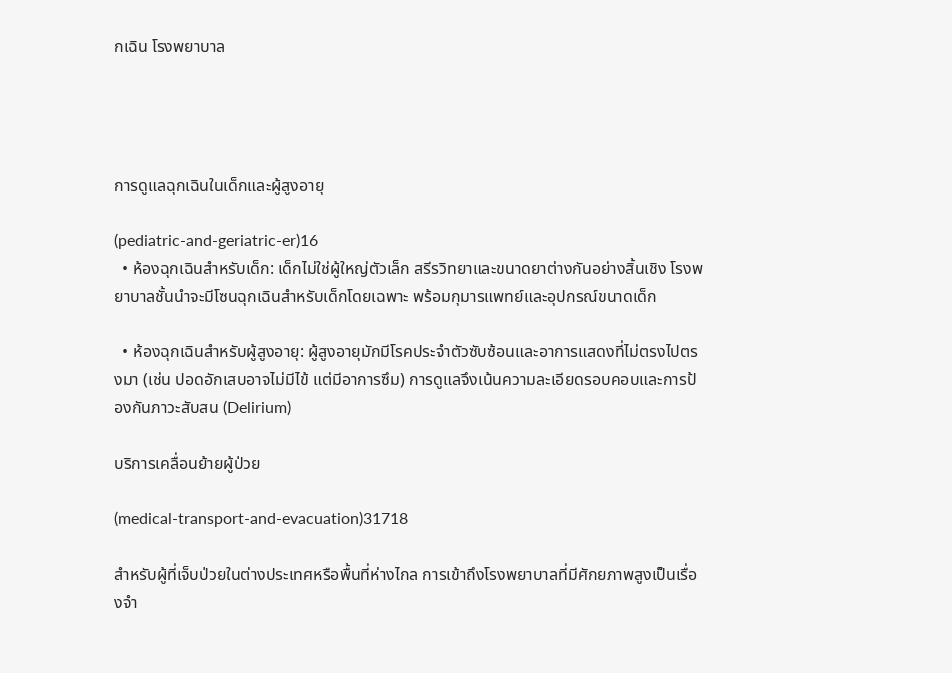กเฉิน โรงพยาบาล




การดูแลฉุกเฉินในเด็กและผู้สูงอายุ

(pediatric-and-geriatric-er)16
  • ห้องฉุกเฉินสำหรับเด็ก: เด็กไม่ใช่ผู้ใหญ่ตัวเล็ก สรีรวิทยาและขนาดยาต่างกันอย่างสิ้นเชิง โรงพยาบาลชั้นนำจะมีโซนฉุกเฉินสำหรับเด็กโดยเฉพาะ พร้อมกุมารแพทย์และอุปกรณ์ขนาดเด็ก

  • ห้องฉุกเฉินสำหรับผู้สูงอายุ: ผู้สูงอายุมักมีโรคประจำตัวซับซ้อนและอาการแสดงที่ไม่ตรงไปตรงมา (เช่น ปอดอักเสบอาจไม่มีไข้ แต่มีอาการซึม) การดูแลจึงเน้นความละเอียดรอบคอบและการป้องกันภาวะสับสน (Delirium)

บริการเคลื่อนย้ายผู้ป่วย

(medical-transport-and-evacuation)31718

สำหรับผู้ที่เจ็บป่วยในต่างประเทศหรือพื้นที่ห่างไกล การเข้าถึงโรงพยาบาลที่มีศักยภาพสูงเป็นเรื่องจำ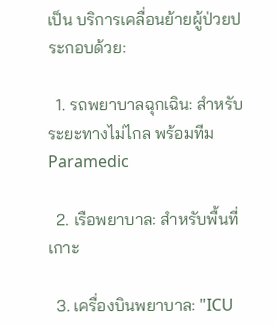เป็น บริการเคลื่อนย้ายผู้ป่วยประกอบด้วย:

  1. รถพยาบาลฉุกเฉิน: สำหรับระยะทางไม่ไกล พร้อมทีม Paramedic

  2. เรือพยาบาล: สำหรับพื้นที่เกาะ

  3. เครื่องบินพยาบาล: "ICU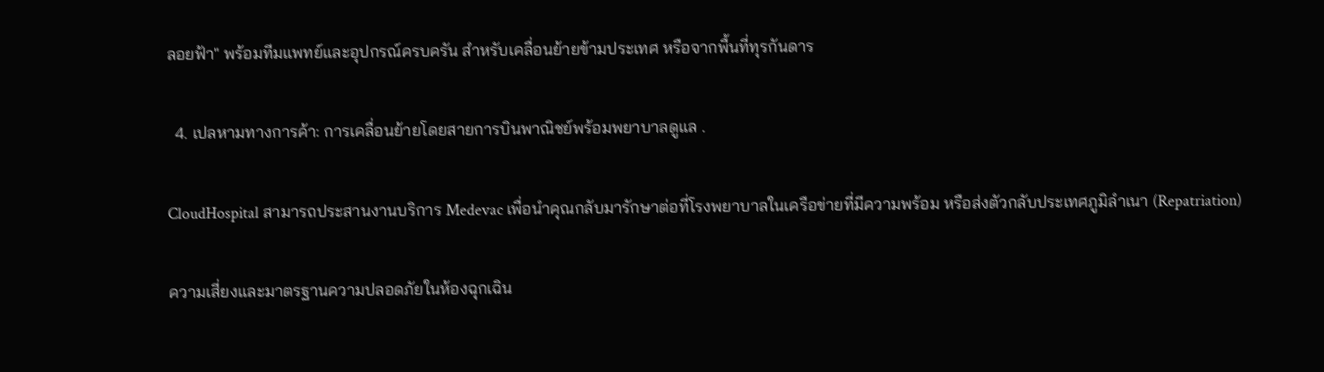ลอยฟ้า" พร้อมทีมแพทย์และอุปกรณ์ครบครัน สำหรับเคลื่อนย้ายข้ามประเทศ หรือจากพื้นที่ทุรกันดาร

  4. เปลหามทางการค้า: การเคลื่อนย้ายโดยสายการบินพาณิชย์พร้อมพยาบาลดูแล .

CloudHospital สามารถประสานงานบริการ Medevac เพื่อนำคุณกลับมารักษาต่อที่โรงพยาบาลในเครือข่ายที่มีความพร้อม หรือส่งตัวกลับประเทศภูมิลำเนา (Repatriation)

ความเสี่ยงและมาตรฐานความปลอดภัยในห้องฉุกเฉิน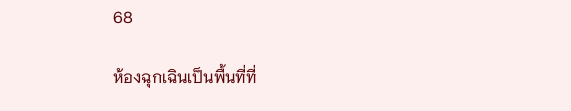68

ห้องฉุกเฉินเป็นพื้นที่ที่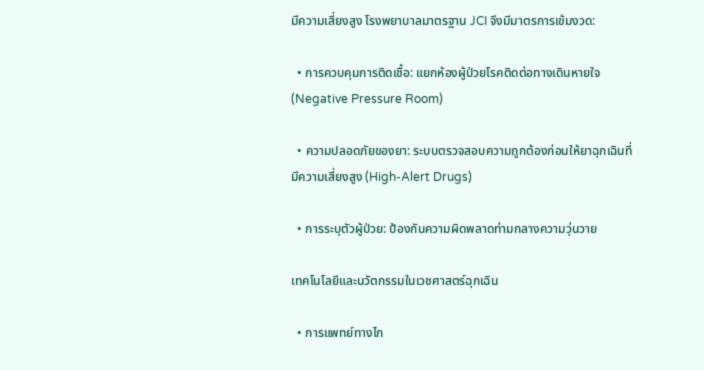มีความเสี่ยงสูง โรงพยาบาลมาตรฐาน JCI จึงมีมาตรการเข้มงวด:

  • การควบคุมการติดเชื้อ: แยกห้องผู้ป่วยโรคติดต่อทางเดินหายใจ (Negative Pressure Room)

  • ความปลอดภัยของยา: ระบบตรวจสอบความถูกต้องก่อนให้ยาฉุกเฉินที่มีความเสี่ยงสูง (High-Alert Drugs)

  • การระบุตัวผู้ป่วย: ป้องกันความผิดพลาดท่ามกลางความวุ่นวาย

เทคโนโลยีและนวัตกรรมในเวชศาสตร์ฉุกเฉิน

  • การแพทย์ทางไก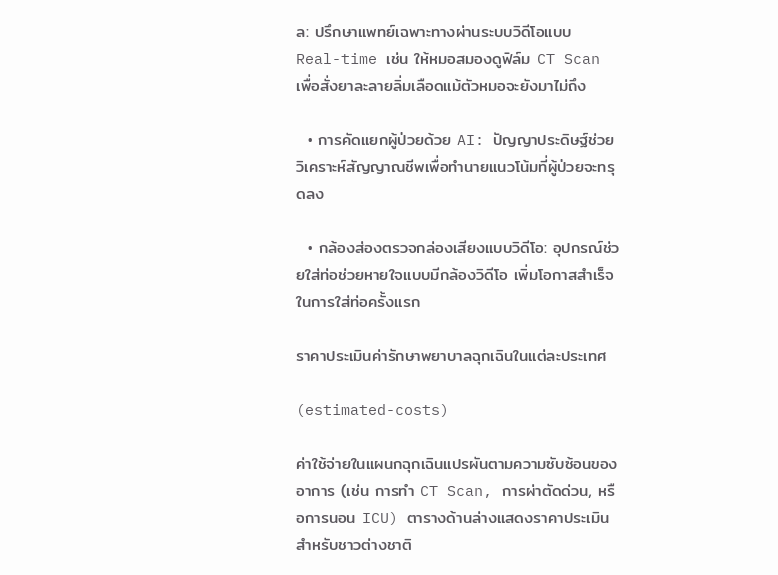ล: ปรึกษาแพทย์เฉพาะทางผ่านระบบวิดีโอแบบ Real-time เช่น ให้หมอสมองดูฟิล์ม CT Scan เพื่อสั่งยาละลายลิ่มเลือดแม้ตัวหมอจะยังมาไม่ถึง

  • การคัดแยกผู้ป่วยด้วย AI: ปัญญาประดิษฐ์ช่วยวิเคราะห์สัญญาณชีพเพื่อทำนายแนวโน้มที่ผู้ป่วยจะทรุดลง

  • กล้องส่องตรวจกล่องเสียงแบบวิดีโอ: อุปกรณ์ช่วยใส่ท่อช่วยหายใจแบบมีกล้องวิดีโอ เพิ่มโอกาสสำเร็จในการใส่ท่อครั้งแรก

ราคาประเมินค่ารักษาพยาบาลฉุกเฉินในแต่ละประเทศ

(estimated-costs)

ค่าใช้จ่ายในแผนกฉุกเฉินแปรผันตามความซับซ้อนของอาการ (เช่น การทำ CT Scan, การผ่าตัดด่วน, หรือการนอน ICU) ตารางด้านล่างแสดงราคาประเมินสำหรับชาวต่างชาติ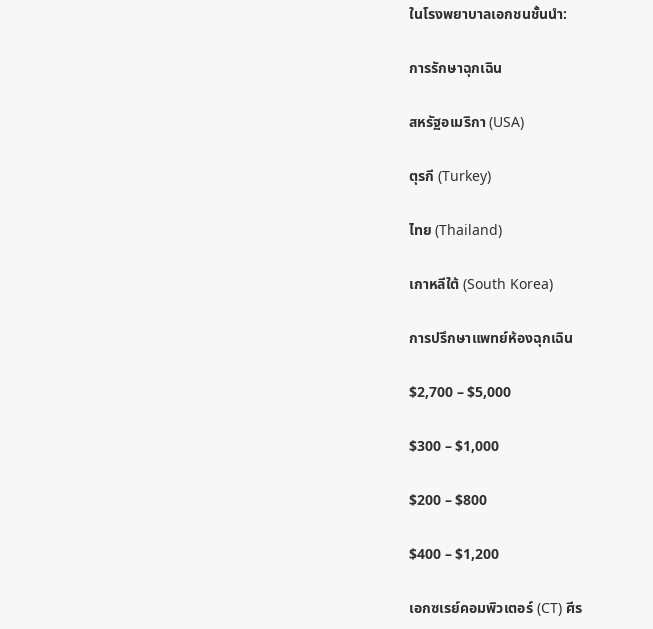ในโรงพยาบาลเอกชนชั้นนำ:

การรักษาฉุกเฉิน

สหรัฐอเมริกา (USA)

ตุรกี (Turkey)

ไทย (Thailand)

เกาหลีใต้ (South Korea)

การปรึกษาแพทย์ห้องฉุกเฉิน

$2,700 – $5,000

$300 – $1,000

$200 – $800

$400 – $1,200

เอกซเรย์คอมพิวเตอร์ (CT) ศีร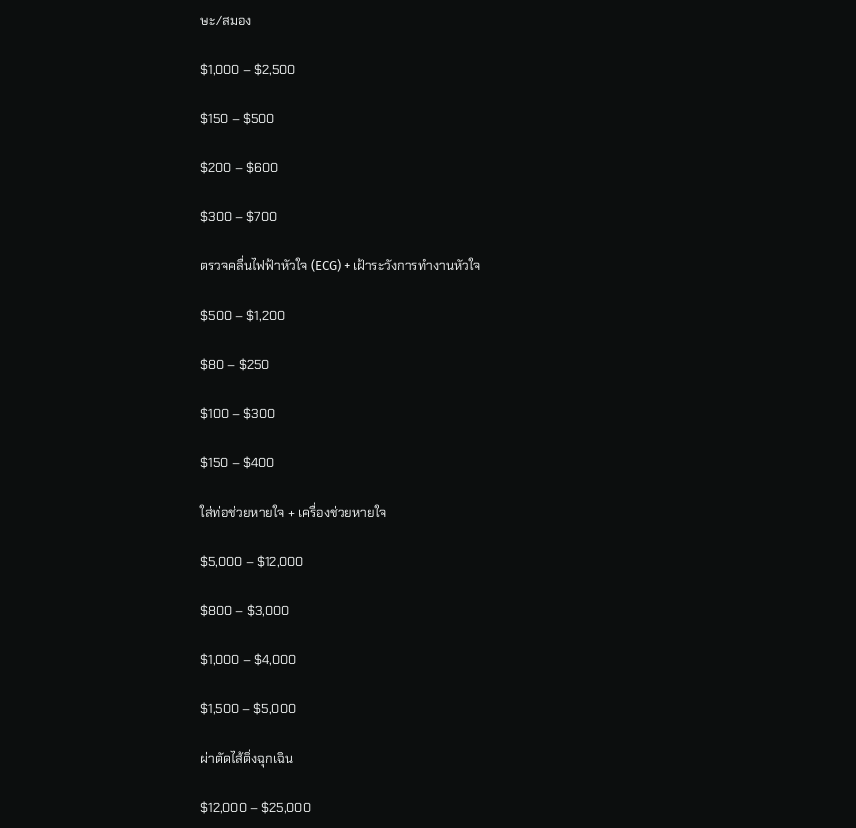ษะ/สมอง

$1,000 – $2,500

$150 – $500

$200 – $600

$300 – $700

ตรวจคลื่นไฟฟ้าหัวใจ (ECG) + เฝ้าระวังการทำงานหัวใจ

$500 – $1,200

$80 – $250

$100 – $300

$150 – $400

ใส่ท่อช่วยหายใจ + เครื่องช่วยหายใจ

$5,000 – $12,000

$800 – $3,000

$1,000 – $4,000

$1,500 – $5,000

ผ่าตัดไส้ติ่งฉุกเฉิน

$12,000 – $25,000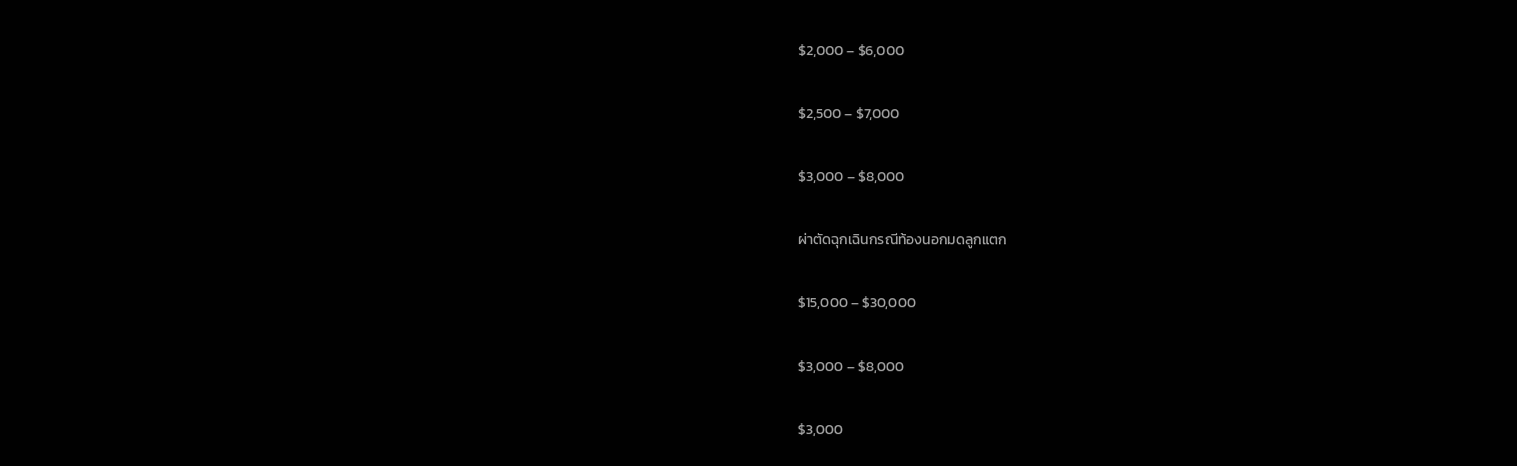$2,000 – $6,000

$2,500 – $7,000

$3,000 – $8,000

ผ่าตัดฉุกเฉินกรณีท้องนอกมดลูกแตก

$15,000 – $30,000

$3,000 – $8,000

$3,000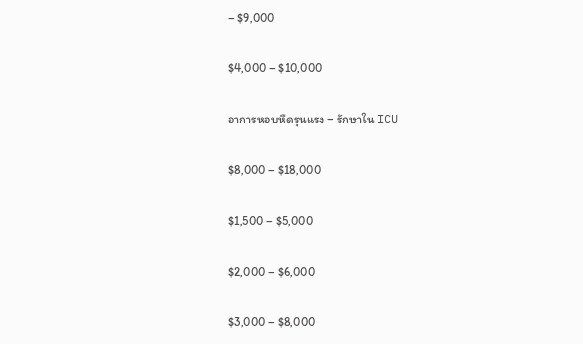– $9,000

$4,000 – $10,000

อาการหอบหืดรุนแรง – รักษาใน ICU

$8,000 – $18,000

$1,500 – $5,000

$2,000 – $6,000

$3,000 – $8,000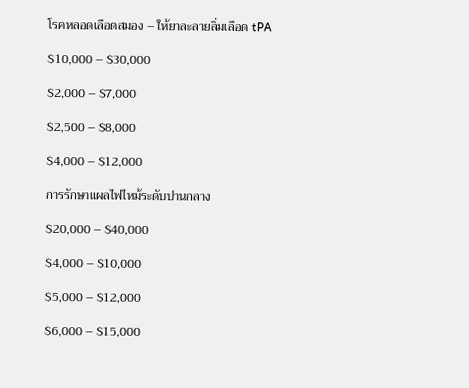โรคหลอดเลือดสมอง – ให้ยาละลายลิ่มเลือด tPA

$10,000 – $30,000

$2,000 – $7,000

$2,500 – $8,000

$4,000 – $12,000

การรักษาแผลไฟไหม้ระดับปานกลาง

$20,000 – $40,000

$4,000 – $10,000

$5,000 – $12,000

$6,000 – $15,000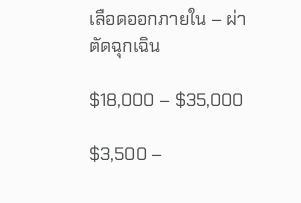เลือดออกภายใน – ผ่าตัดฉุกเฉิน

$18,000 – $35,000

$3,500 –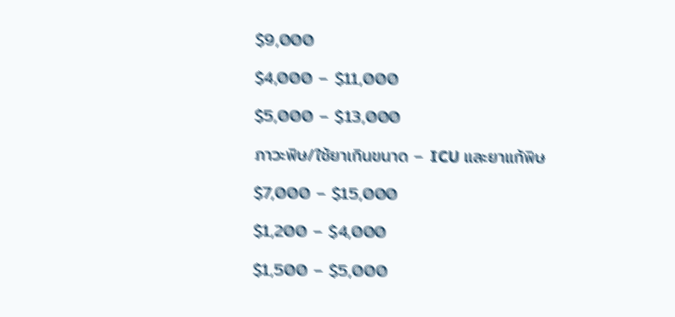$9,000

$4,000 – $11,000

$5,000 – $13,000

ภาวะพิษ/ใช้ยาเกินขนาด – ICU และยาแก้พิษ

$7,000 – $15,000

$1,200 – $4,000

$1,500 – $5,000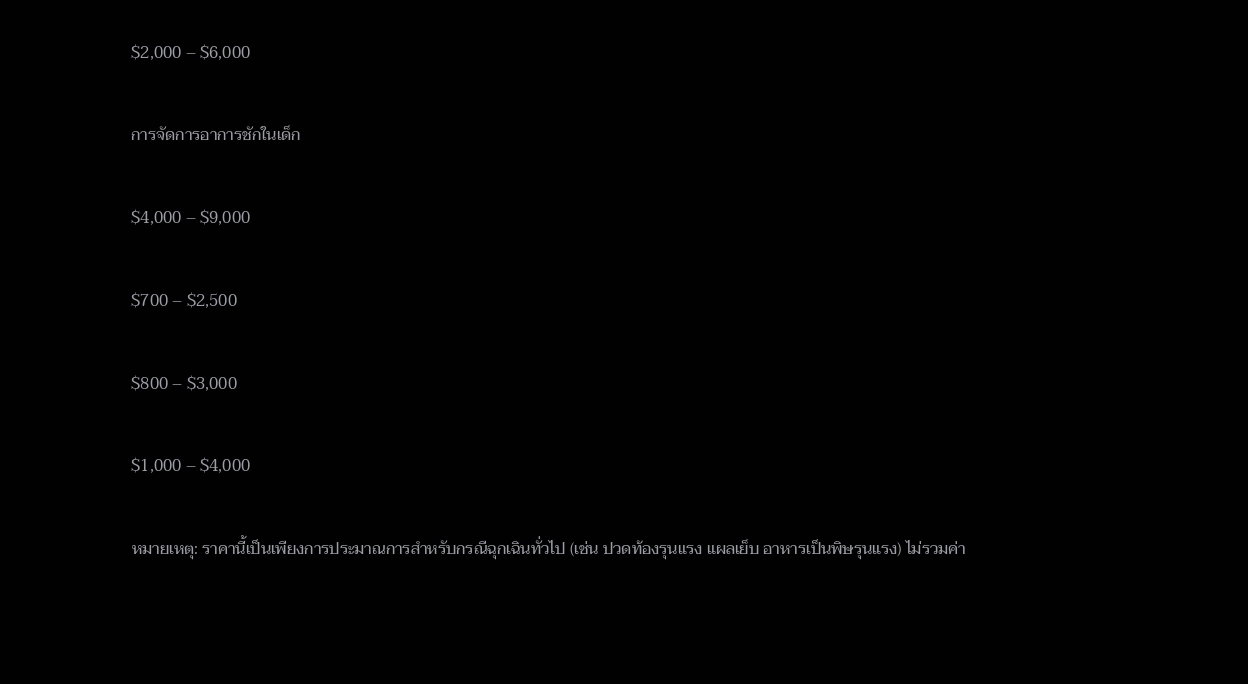$2,000 – $6,000

การจัดการอาการชักในเด็ก

$4,000 – $9,000

$700 – $2,500

$800 – $3,000

$1,000 – $4,000

หมายเหตุ: ราคานี้เป็นเพียงการประมาณการสำหรับกรณีฉุกเฉินทั่วไป (เช่น ปวดท้องรุนแรง แผลเย็บ อาหารเป็นพิษรุนแรง) ไม่รวมค่า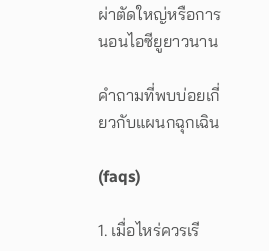ผ่าตัดใหญ่หรือการนอนไอซียูยาวนาน

คำถามที่พบบ่อยเกี่ยวกับแผนกฉุกเฉิน

(faqs)

1. เมื่อไหร่ควรเรี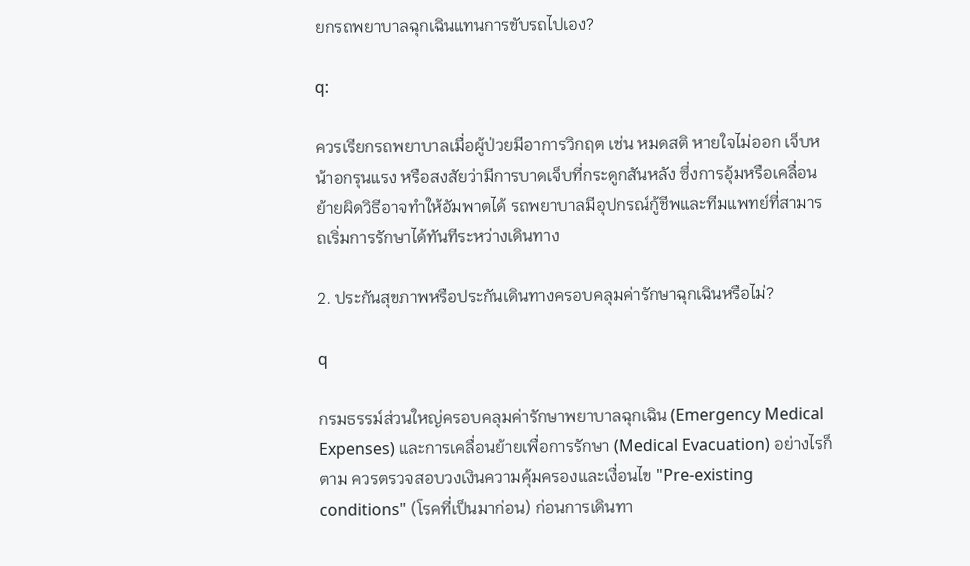ยกรถพยาบาลฉุกเฉินแทนการขับรถไปเอง?

q:

ควรเรียกรถพยาบาลเมื่อผู้ป่วยมีอาการวิกฤต เช่น หมดสติ หายใจไม่ออก เจ็บหน้าอกรุนแรง หรือสงสัยว่ามีการบาดเจ็บที่กระดูกสันหลัง ซึ่งการอุ้มหรือเคลื่อนย้ายผิดวิธีอาจทำให้อัมพาตได้ รถพยาบาลมีอุปกรณ์กู้ชีพและทีมแพทย์ที่สามารถเริ่มการรักษาได้ทันทีระหว่างเดินทาง

2. ประกันสุขภาพหรือประกันเดินทางครอบคลุมค่ารักษาฉุกเฉินหรือไม่?

q

กรมธรรม์ส่วนใหญ่ครอบคลุมค่ารักษาพยาบาลฉุกเฉิน (Emergency Medical Expenses) และการเคลื่อนย้ายเพื่อการรักษา (Medical Evacuation) อย่างไรก็ตาม ควรตรวจสอบวงเงินความคุ้มครองและเงื่อนไข "Pre-existing conditions" (โรคที่เป็นมาก่อน) ก่อนการเดินทา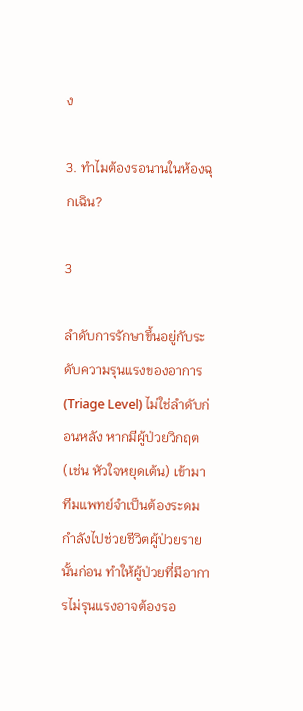ง

3. ทำไมต้องรอนานในห้องฉุกเฉิน?

3

ลำดับการรักษาขึ้นอยู่กับระดับความรุนแรงของอาการ (Triage Level) ไม่ใช่ลำดับก่อนหลัง หากมีผู้ป่วยวิกฤต (เช่น หัวใจหยุดเต้น) เข้ามา ทีมแพทย์จำเป็นต้องระดมกำลังไปช่วยชีวิตผู้ป่วยรายนั้นก่อน ทำให้ผู้ป่วยที่มีอาการไม่รุนแรงอาจต้องรอ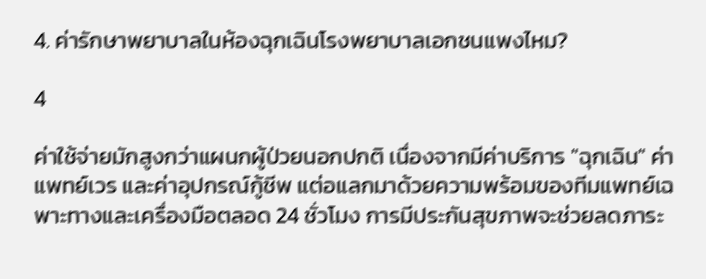4. ค่ารักษาพยาบาลในห้องฉุกเฉินโรงพยาบาลเอกชนแพงไหม?

4

ค่าใช้จ่ายมักสูงกว่าแผนกผู้ป่วยนอกปกติ เนื่องจากมีค่าบริการ "ฉุกเฉิน" ค่าแพทย์เวร และค่าอุปกรณ์กู้ชีพ แต่อแลกมาด้วยความพร้อมของทีมแพทย์เฉพาะทางและเครื่องมือตลอด 24 ชั่วโมง การมีประกันสุขภาพจะช่วยลดภาระ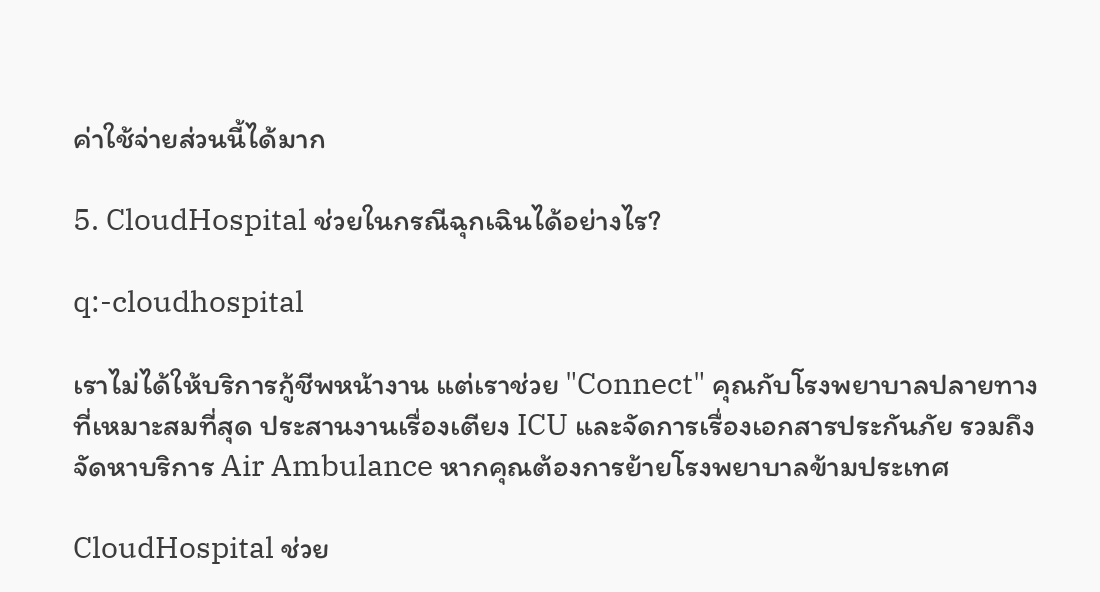ค่าใช้จ่ายส่วนนี้ได้มาก

5. CloudHospital ช่วยในกรณีฉุกเฉินได้อย่างไร?

q:-cloudhospital

เราไม่ได้ให้บริการกู้ชีพหน้างาน แต่เราช่วย "Connect" คุณกับโรงพยาบาลปลายทางที่เหมาะสมที่สุด ประสานงานเรื่องเตียง ICU และจัดการเรื่องเอกสารประกันภัย รวมถึงจัดหาบริการ Air Ambulance หากคุณต้องการย้ายโรงพยาบาลข้ามประเทศ

CloudHospital ช่วย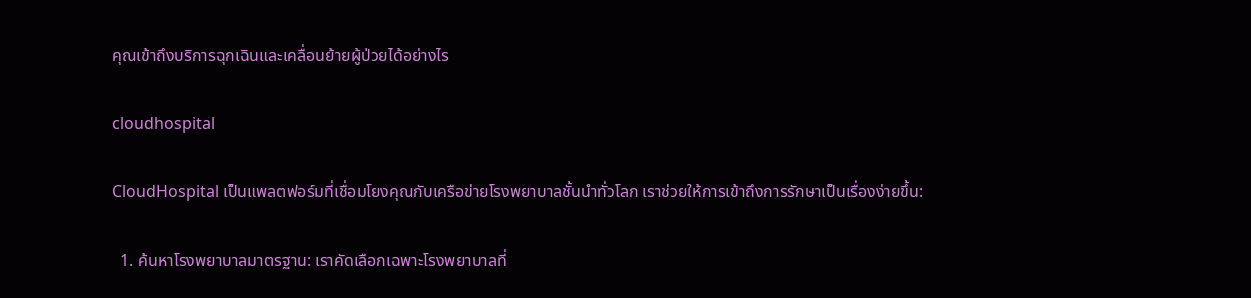คุณเข้าถึงบริการฉุกเฉินและเคลื่อนย้ายผู้ป่วยได้อย่างไร

cloudhospital

CloudHospital เป็นแพลตฟอร์มที่เชื่อมโยงคุณกับเครือข่ายโรงพยาบาลชั้นนำทั่วโลก เราช่วยให้การเข้าถึงการรักษาเป็นเรื่องง่ายขึ้น:

  1. ค้นหาโรงพยาบาลมาตรฐาน: เราคัดเลือกเฉพาะโรงพยาบาลที่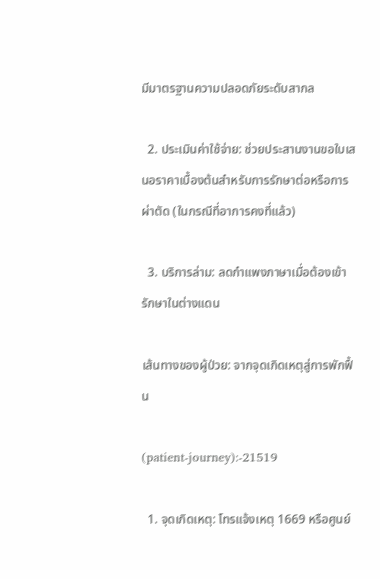มีมาตรฐานความปลอดภัยระดับสากล

  2. ประเมินค่าใช้จ่าย: ช่วยประสานงานขอใบเสนอราคาเบื้องต้นสำหรับการรักษาต่อหรือการผ่าตัด (ในกรณีที่อาการคงที่แล้ว)

  3. บริการล่าม: ลดกำแพงภาษาเมื่อต้องเข้ารักษาในต่างแดน

เส้นทางของผู้ป่วย: จากจุดเกิดเหตุสู่การพักฟื้น

(patient-journey):-21519

  1. จุดเกิดเหตุ: โทรแจ้งเหตุ 1669 หรือศูนย์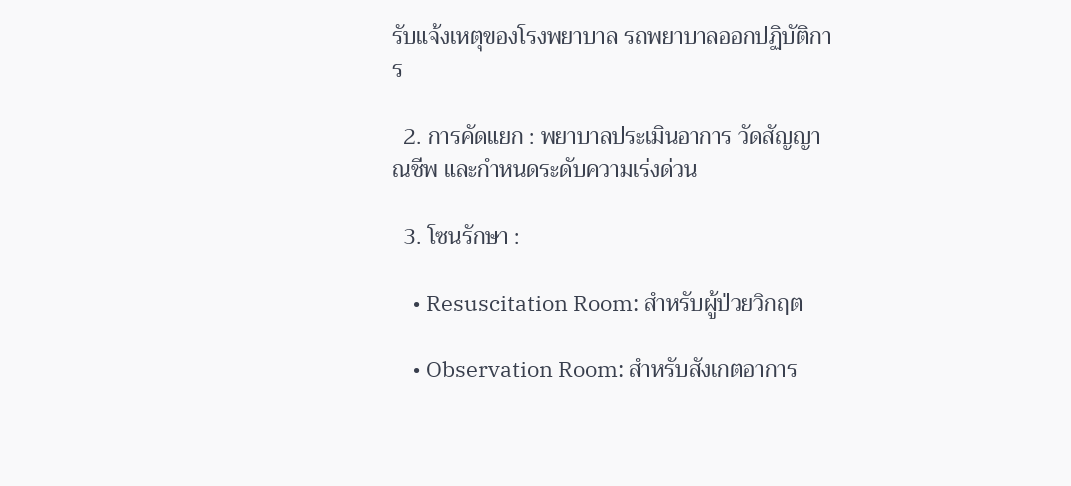รับแจ้งเหตุของโรงพยาบาล รถพยาบาลออกปฏิบัติการ

  2. การคัดแยก : พยาบาลประเมินอาการ วัดสัญญาณชีพ และกำหนดระดับความเร่งด่วน

  3. โซนรักษา :

    • Resuscitation Room: สำหรับผู้ป่วยวิกฤต

    • Observation Room: สำหรับสังเกตอาการ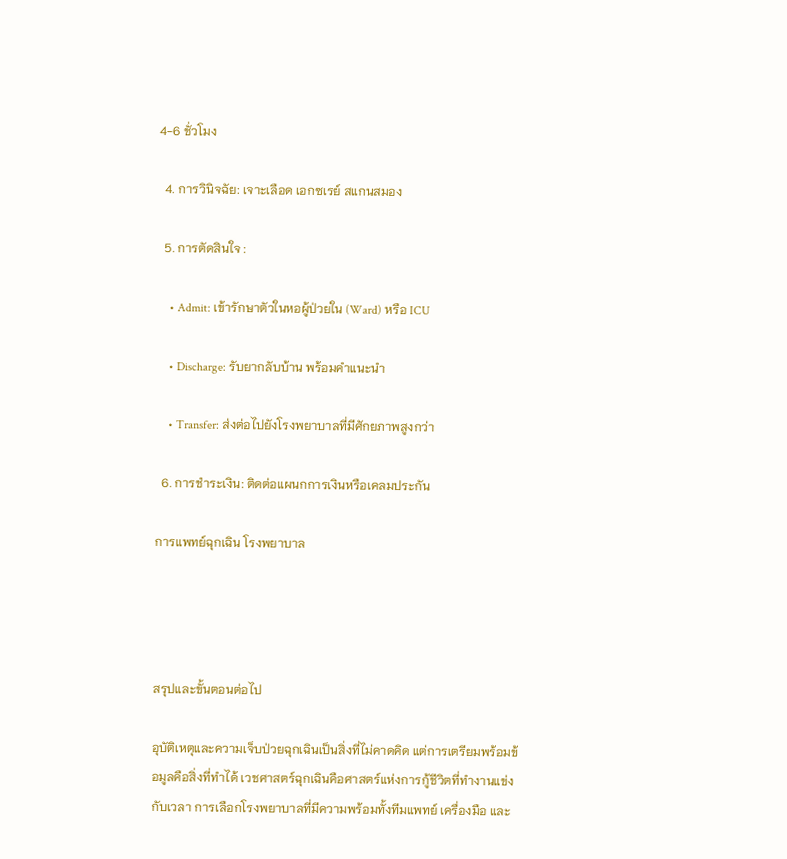4-6 ชั่วโมง

  4. การวินิจฉัย: เจาะเลือด เอกซเรย์ สแกนสมอง

  5. การตัดสินใจ :

    • Admit: เข้ารักษาตัวในหอผู้ป่วยใน (Ward) หรือ ICU

    • Discharge: รับยากลับบ้าน พร้อมคำแนะนำ

    • Transfer: ส่งต่อไปยังโรงพยาบาลที่มีศักยภาพสูงกว่า

  6. การชำระเงิน: ติดต่อแผนกการเงินหรือเคลมประกัน

การแพทย์ฉุกเฉิน โรงพยาบาล




สรุปและขั้นตอนต่อไป

อุบัติเหตุและความเจ็บป่วยฉุกเฉินเป็นสิ่งที่ไม่คาดคิด แต่การเตรียมพร้อมข้อมูลคือสิ่งที่ทำได้ เวชศาสตร์ฉุกเฉินคือศาสตร์แห่งการกู้ชีวิตที่ทำงานแข่งกับเวลา การเลือกโรงพยาบาลที่มีความพร้อมทั้งทีมแพทย์ เครื่องมือ และ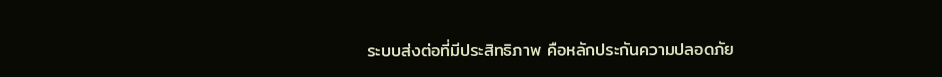ระบบส่งต่อที่มีประสิทธิภาพ คือหลักประกันความปลอดภัย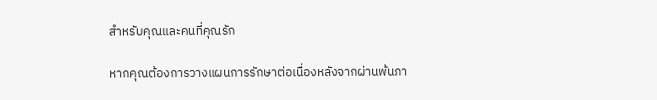สำหรับคุณและคนที่คุณรัก

หากคุณต้องการวางแผนการรักษาต่อเนื่องหลังจากผ่านพ้นภา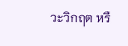วะวิกฤต หรื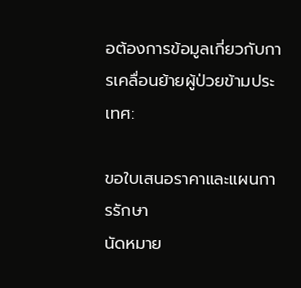อต้องการข้อมูลเกี่ยวกับการเคลื่อนย้ายผู้ป่วยข้ามประเทศ:

ขอใบเสนอราคาและแผนการรักษา
นัดหมาย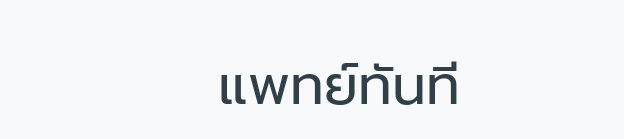แพทย์ทันที